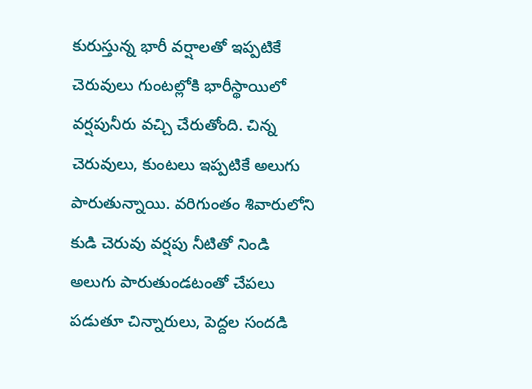కురుస్తున్న భారీ వర్షాలతో ఇప్పటికే చెరువులు గుంటల్లోకి భారీస్థాయిలో వర్షపునీరు వచ్చి చేరుతోంది. చిన్న చెరువులు, కుంటలు ఇప్పటికే అలుగు పారుతున్నాయి. వరిగుంతం శివారులోని కుడి చెరువు వర్షపు నీటితో నిండి అలుగు పారుతుండటంతో చేపలు పడుతూ చిన్నారులు, పెద్దల సందడి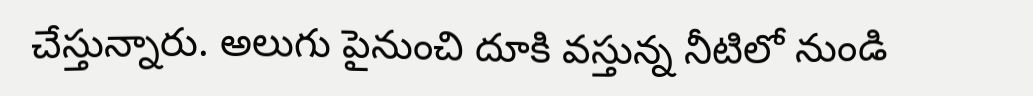చేస్తున్నారు. అలుగు పైనుంచి దూకి వస్తున్న నీటిలో నుండి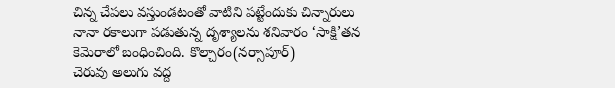చిన్న చేపలు వస్తుండటంతో వాటిని పట్టేందుకు చిన్నారులు నానా రకాలుగా పడుతున్న దృశ్యాలను శనివారం ‘సాక్షి’తన కెమెరాలో బంధించింది. కొల్చారం(నర్సాపూర్)
చెరువు అలుగు వద్ద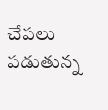చేపలు పడుతున్న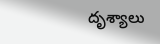దృశ్యాలు